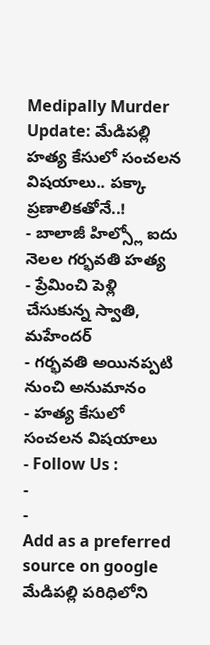Medipally Murder Update: మేడిపల్లి హత్య కేసులో సంచలన విషయాలు.. పక్కా ప్రణాలికతోనే..!
- బాలాజీ హిల్స్లో ఐదు నెలల గర్భవతి హత్య
- ప్రేమించి పెళ్లి చేసుకున్న స్వాతి, మహేందర్
- గర్భవతి అయినప్పటి నుంచి అనుమానం
- హత్య కేసులో సంచలన విషయాలు
- Follow Us :
-
-
Add as a preferred
source on google
మేడిపల్లి పరిధిలోని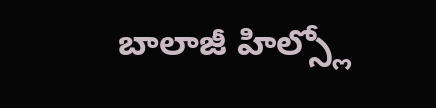బాలాజీ హిల్స్లో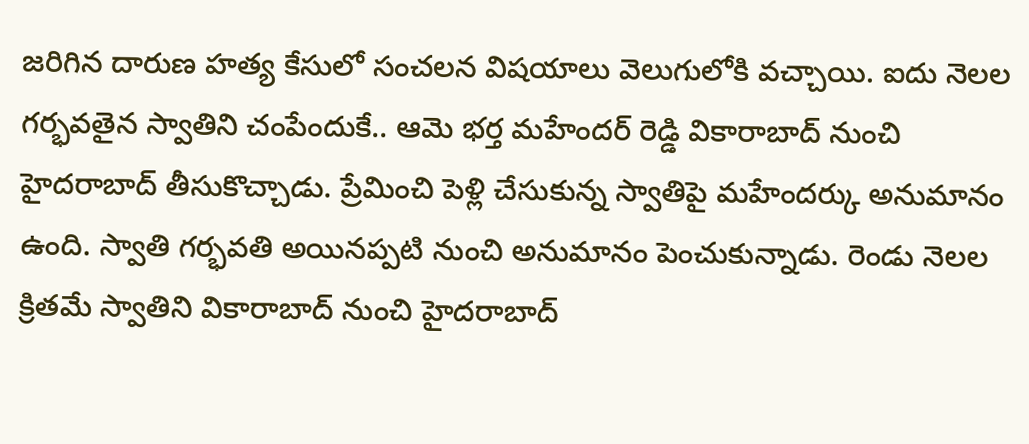జరిగిన దారుణ హత్య కేసులో సంచలన విషయాలు వెలుగులోకి వచ్చాయి. ఐదు నెలల గర్భవతైన స్వాతిని చంపేందుకే.. ఆమె భర్త మహేందర్ రెడ్డి వికారాబాద్ నుంచి హైదరాబాద్ తీసుకొచ్చాడు. ప్రేమించి పెళ్లి చేసుకున్న స్వాతిపై మహేందర్కు అనుమానం ఉంది. స్వాతి గర్భవతి అయినప్పటి నుంచి అనుమానం పెంచుకున్నాడు. రెండు నెలల క్రితమే స్వాతిని వికారాబాద్ నుంచి హైదరాబాద్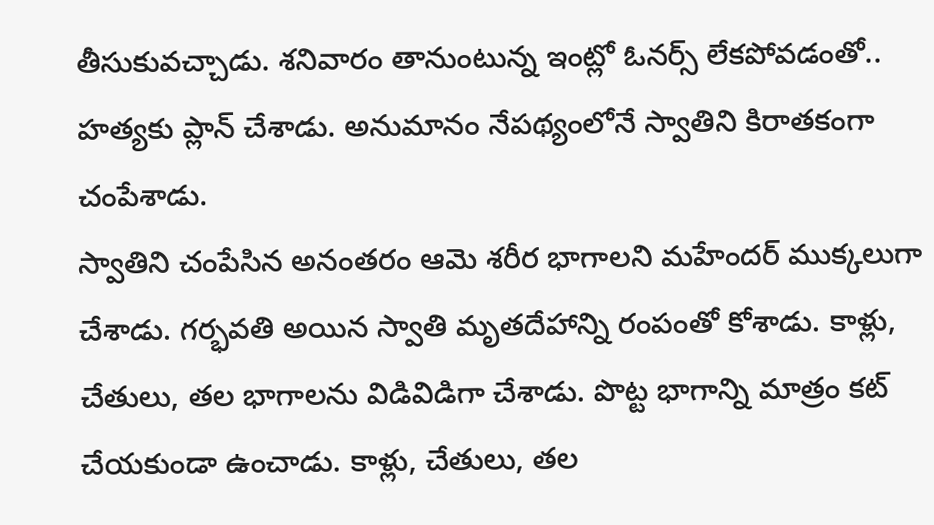తీసుకువచ్చాడు. శనివారం తానుంటున్న ఇంట్లో ఓనర్స్ లేకపోవడంతో.. హత్యకు ప్లాన్ చేశాడు. అనుమానం నేపథ్యంలోనే స్వాతిని కిరాతకంగా చంపేశాడు.
స్వాతిని చంపేసిన అనంతరం ఆమె శరీర భాగాలని మహేందర్ ముక్కలుగా చేశాడు. గర్భవతి అయిన స్వాతి మృతదేహాన్ని రంపంతో కోశాడు. కాళ్లు, చేతులు, తల భాగాలను విడివిడిగా చేశాడు. పొట్ట భాగాన్ని మాత్రం కట్ చేయకుండా ఉంచాడు. కాళ్లు, చేతులు, తల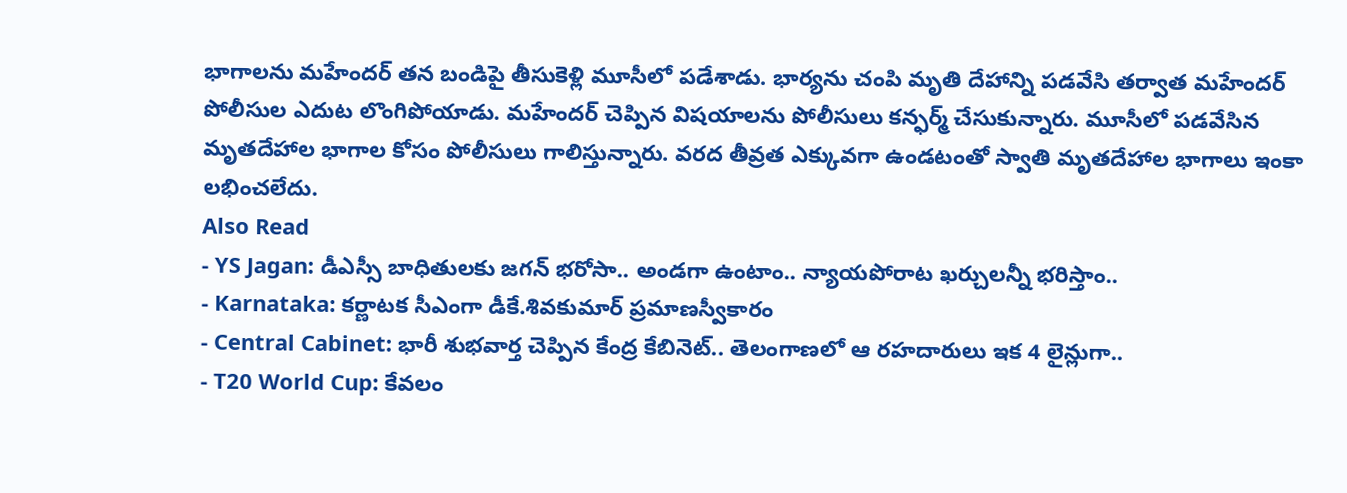భాగాలను మహేందర్ తన బండిపై తీసుకెళ్లి మూసీలో పడేశాడు. భార్యను చంపి మృతి దేహాన్ని పడవేసి తర్వాత మహేందర్ పోలీసుల ఎదుట లొంగిపోయాడు. మహేందర్ చెప్పిన విషయాలను పోలీసులు కన్ఫర్మ్ చేసుకున్నారు. మూసీలో పడవేసిన మృతదేహాల భాగాల కోసం పోలీసులు గాలిస్తున్నారు. వరద తీవ్రత ఎక్కువగా ఉండటంతో స్వాతి మృతదేహాల భాగాలు ఇంకా లభించలేదు.
Also Read
- YS Jagan: డీఎస్సీ బాధితులకు జగన్ భరోసా.. అండగా ఉంటాం.. న్యాయపోరాట ఖర్చులన్నీ భరిస్తాం..
- Karnataka: కర్ణాటక సీఎంగా డీకే.శివకుమార్ ప్రమాణస్వీకారం
- Central Cabinet: భారీ శుభవార్త చెప్పిన కేంద్ర కేబినెట్.. తెలంగాణలో ఆ రహదారులు ఇక 4 లైన్లుగా..
- T20 World Cup: కేవలం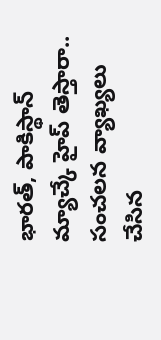భారత్, పాకిస్థాన్ మ్యాచ్కే హైప్ తెస్తారా.. సంచలన వ్యాఖ్యలు చేసిన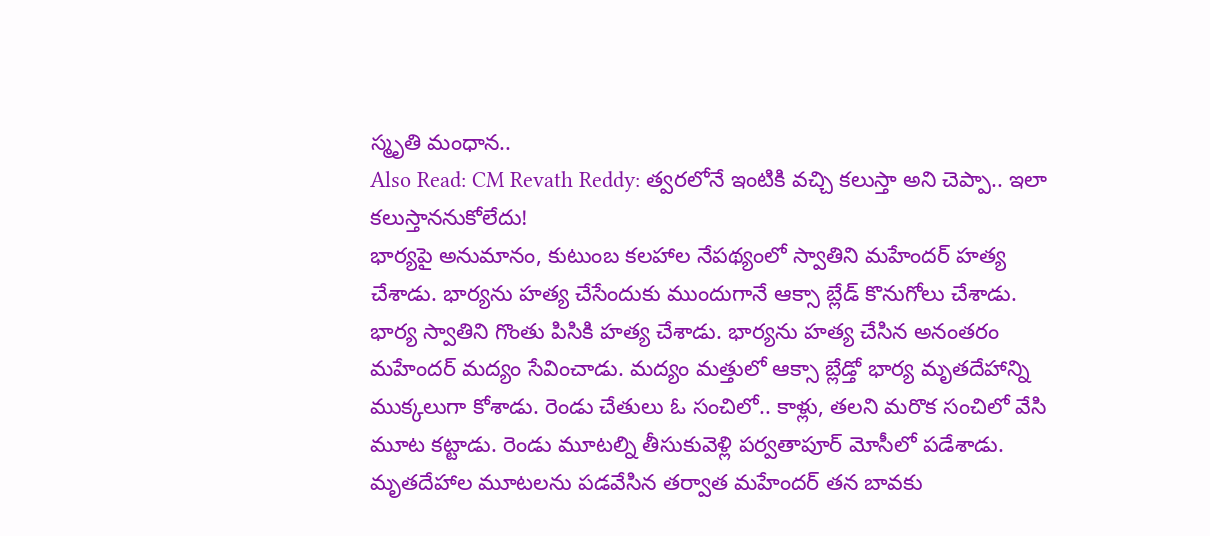స్మృతి మంధాన..
Also Read: CM Revath Reddy: త్వరలోనే ఇంటికి వచ్చి కలుస్తా అని చెప్పా.. ఇలా కలుస్తాననుకోలేదు!
భార్యపై అనుమానం, కుటుంబ కలహాల నేపథ్యంలో స్వాతిని మహేందర్ హత్య చేశాడు. భార్యను హత్య చేసేందుకు ముందుగానే ఆక్సా బ్లేడ్ కొనుగోలు చేశాడు. భార్య స్వాతిని గొంతు పిసికి హత్య చేశాడు. భార్యను హత్య చేసిన అనంతరం మహేందర్ మద్యం సేవించాడు. మద్యం మత్తులో ఆక్సా బ్లేడ్తో భార్య మృతదేహాన్ని ముక్కలుగా కోశాడు. రెండు చేతులు ఓ సంచిలో.. కాళ్లు, తలని మరొక సంచిలో వేసి మూట కట్టాడు. రెండు మూటల్ని తీసుకువెళ్లి పర్వతాపూర్ మోసీలో పడేశాడు. మృతదేహాల మూటలను పడవేసిన తర్వాత మహేందర్ తన బావకు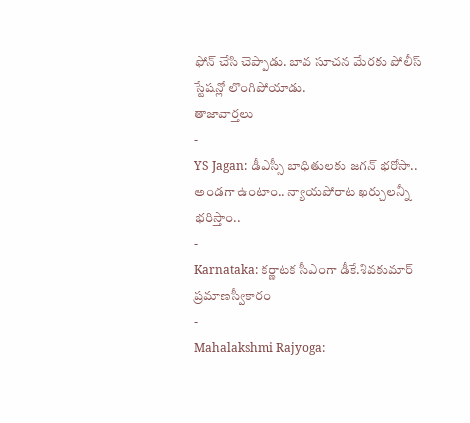ఫోన్ చేసి చెప్పాడు. బావ సూచన మేరకు పోలీస్ స్టేషన్లో లొంగిపోయాడు.
తాజావార్తలు
-
YS Jagan: డీఎస్సీ బాధితులకు జగన్ భరోసా.. అండగా ఉంటాం.. న్యాయపోరాట ఖర్చులన్నీ భరిస్తాం..
-
Karnataka: కర్ణాటక సీఎంగా డీకే.శివకుమార్ ప్రమాణస్వీకారం
-
Mahalakshmi Rajyoga: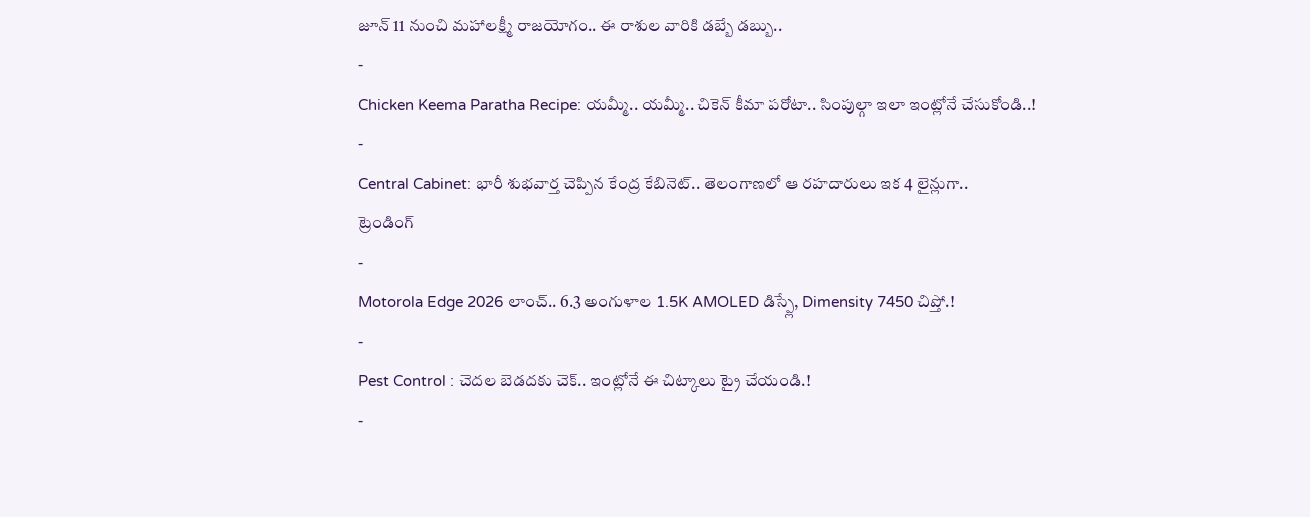జూన్ 11 నుంచి మహాలక్ష్మీ రాజయోగం.. ఈ రాశుల వారికి డబ్బే డబ్బు..
-
Chicken Keema Paratha Recipe: యమ్మీ.. యమ్మీ.. చికెన్ కీమా పరోటా.. సింపుల్గా ఇలా ఇంట్లోనే చేసుకోండి..!
-
Central Cabinet: భారీ శుభవార్త చెప్పిన కేంద్ర కేబినెట్.. తెలంగాణలో ఆ రహదారులు ఇక 4 లైన్లుగా..
ట్రెండింగ్
-
Motorola Edge 2026 లాంచ్.. 6.3 అంగుళాల 1.5K AMOLED డిస్ప్లే, Dimensity 7450 చిప్తో.!
-
Pest Control : చెదల బెడదకు చెక్.. ఇంట్లోనే ఈ చిట్కాలు ట్రై చేయండి.!
-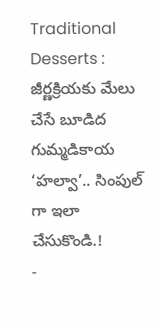Traditional Desserts : జీర్ణక్రియకు మేలు చేసే బూడిద గుమ్మడికాయ ‘హల్వా’.. సింపుల్ గా ఇలా చేసుకొండి.!
-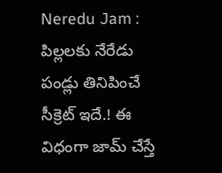Neredu Jam : పిల్లలకు నేరేడు పండ్లు తినిపించే సీక్రెట్ ఇదే.! ఈ విధంగా జామ్ చేస్తే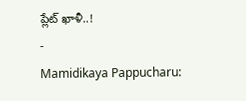ప్లేట్ ఖాళీ..!
-
Mamidikaya Pappucharu: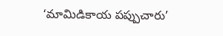‘మామిడికాయ పప్పుచారు’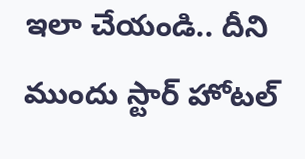ఇలా చేయండి.. దీని ముందు స్టార్ హోటల్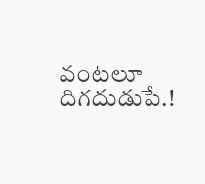వంటలూ దిగదుడుపే.!